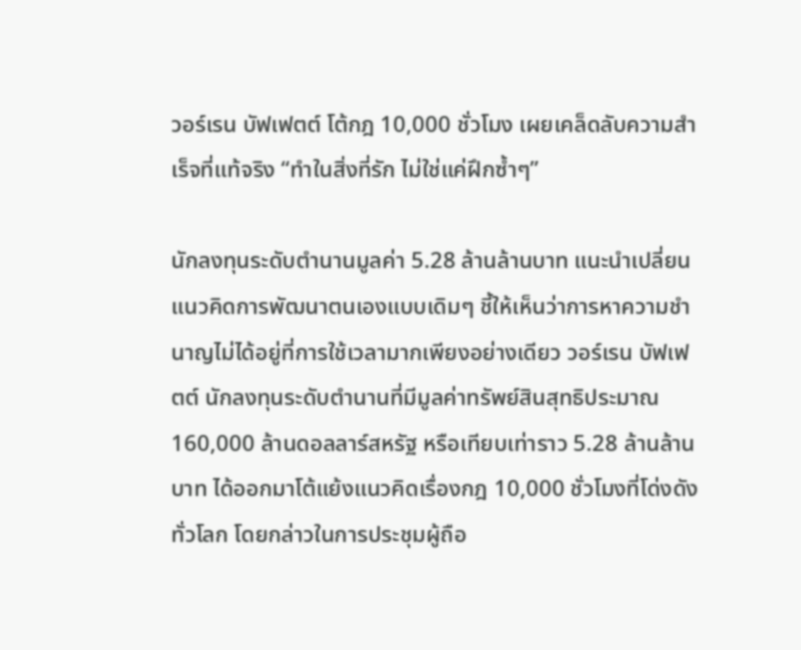วอร์เรน บัฟเฟตต์ โต้กฎ 10,000 ชั่วโมง เผยเคล็ดลับความสำเร็จที่แท้จริง “ทำในสิ่งที่รัก ไม่ใช่แค่ฝึกซ้ำๆ”

นักลงทุนระดับตำนานมูลค่า 5.28 ล้านล้านบาท แนะนำเปลี่ยนแนวคิดการพัฒนาตนเองแบบเดิมๆ ชี้ให้เห็นว่าการหาความชำนาญไม่ได้อยู่ที่การใช้เวลามากเพียงอย่างเดียว วอร์เรน บัฟเฟตต์ นักลงทุนระดับตำนานที่มีมูลค่าทรัพย์สินสุทธิประมาณ 160,000 ล้านดอลลาร์สหรัฐ หรือเทียบเท่าราว 5.28 ล้านล้านบาท ได้ออกมาโต้แย้งแนวคิดเรื่องกฎ 10,000 ชั่วโมงที่โด่งดังทั่วโลก โดยกล่าวในการประชุมผู้ถือ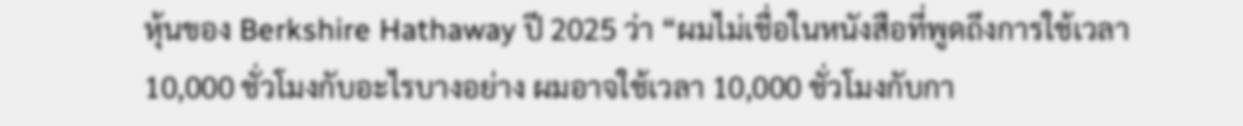หุ้นของ Berkshire Hathaway ปี 2025 ว่า “ผมไม่เชื่อในหนังสือที่พูดถึงการใช้เวลา 10,000 ชั่วโมงกับอะไรบางอย่าง ผมอาจใช้เวลา 10,000 ชั่วโมงกับกา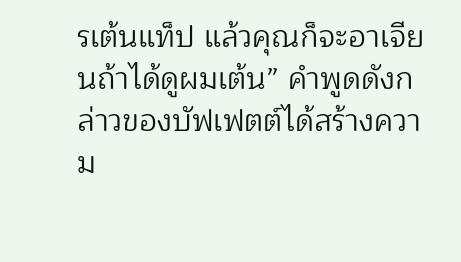รเต้นแท็ป แล้วคุณก็จะอาเจียนถ้าได้ดูผมเต้น” คำพูดดังกล่าวของบัฟเฟตต์ได้สร้างความ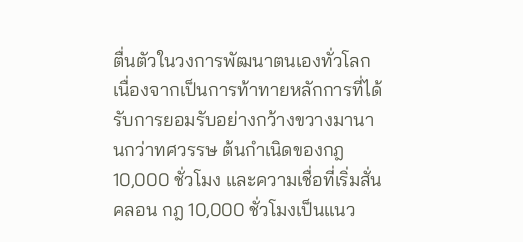ตื่นตัวในวงการพัฒนาตนเองทั่วโลก เนื่องจากเป็นการท้าทายหลักการที่ได้รับการยอมรับอย่างกว้างขวางมานานกว่าทศวรรษ ต้นกำเนิดของกฎ 10,000 ชั่วโมง และความเชื่อที่เริ่มสั่นคลอน กฎ 10,000 ชั่วโมงเป็นแนว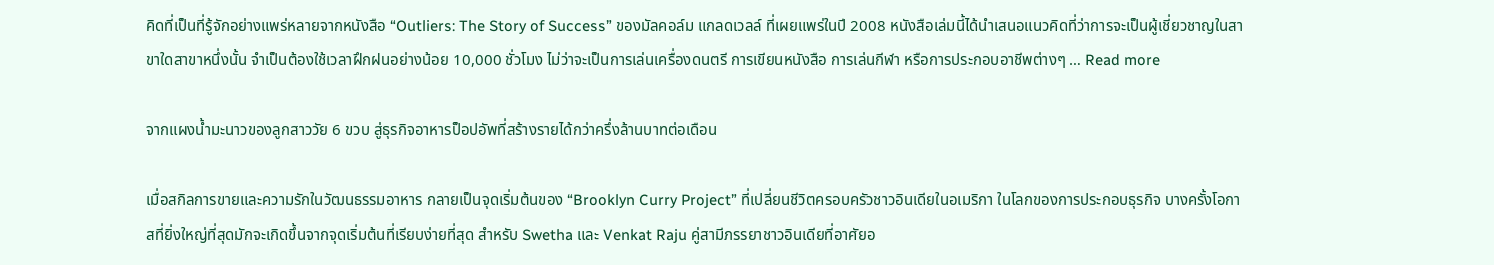คิดที่เป็นที่รู้จักอย่างแพร่หลายจากหนังสือ “Outliers: The Story of Success” ของมัลคอล์ม แกลดเวลล์ ที่เผยแพร่ในปี 2008 หนังสือเล่มนี้ได้นำเสนอแนวคิดที่ว่าการจะเป็นผู้เชี่ยวชาญในสาขาใดสาขาหนึ่งนั้น จำเป็นต้องใช้เวลาฝึกฝนอย่างน้อย 10,000 ชั่วโมง ไม่ว่าจะเป็นการเล่นเครื่องดนตรี การเขียนหนังสือ การเล่นกีฬา หรือการประกอบอาชีพต่างๆ … Read more

จากแผงน้ำมะนาวของลูกสาววัย 6 ขวบ สู่ธุรกิจอาหารป็อปอัพที่สร้างรายได้กว่าครึ่งล้านบาทต่อเดือน

เมื่อสกิลการขายและความรักในวัฒนธรรมอาหาร กลายเป็นจุดเริ่มต้นของ “Brooklyn Curry Project” ที่เปลี่ยนชีวิตครอบครัวชาวอินเดียในอเมริกา ในโลกของการประกอบธุรกิจ บางครั้งโอกาสที่ยิ่งใหญ่ที่สุดมักจะเกิดขึ้นจากจุดเริ่มต้นที่เรียบง่ายที่สุด สำหรับ Swetha และ Venkat Raju คู่สามีภรรยาชาวอินเดียที่อาศัยอ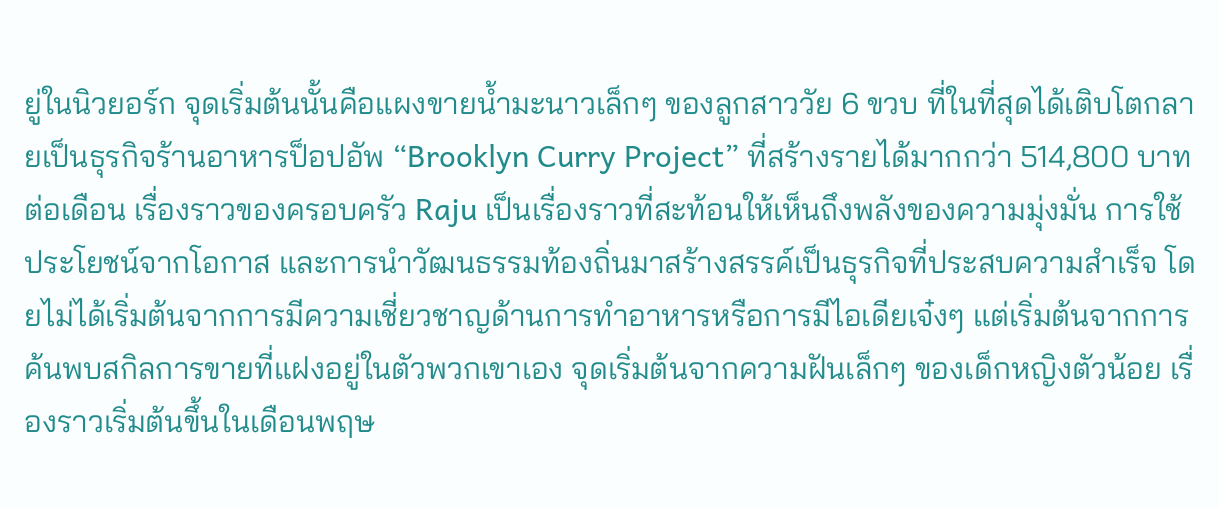ยู่ในนิวยอร์ก จุดเริ่มต้นนั้นคือแผงขายน้ำมะนาวเล็กๆ ของลูกสาววัย 6 ขวบ ที่ในที่สุดได้เติบโตกลายเป็นธุรกิจร้านอาหารป็อปอัพ “Brooklyn Curry Project” ที่สร้างรายได้มากกว่า 514,800 บาทต่อเดือน เรื่องราวของครอบครัว Raju เป็นเรื่องราวที่สะท้อนให้เห็นถึงพลังของความมุ่งมั่น การใช้ประโยชน์จากโอกาส และการนำวัฒนธรรมท้องถิ่นมาสร้างสรรค์เป็นธุรกิจที่ประสบความสำเร็จ โดยไม่ได้เริ่มต้นจากการมีความเชี่ยวชาญด้านการทำอาหารหรือการมีไอเดียเจ๋งๆ แต่เริ่มต้นจากการค้นพบสกิลการขายที่แฝงอยู่ในตัวพวกเขาเอง จุดเริ่มต้นจากความฝันเล็กๆ ของเด็กหญิงตัวน้อย เรื่องราวเริ่มต้นขึ้นในเดือนพฤษ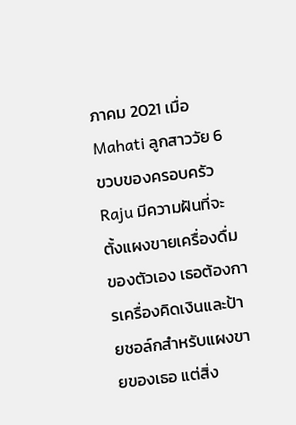ภาคม 2021 เมื่อ Mahati ลูกสาววัย 6 ขวบของครอบครัว Raju มีความฝันที่จะตั้งแผงขายเครื่องดื่มของตัวเอง เธอต้องการเครื่องคิดเงินและป้ายชอล์กสำหรับแผงขายของเธอ แต่สิ่ง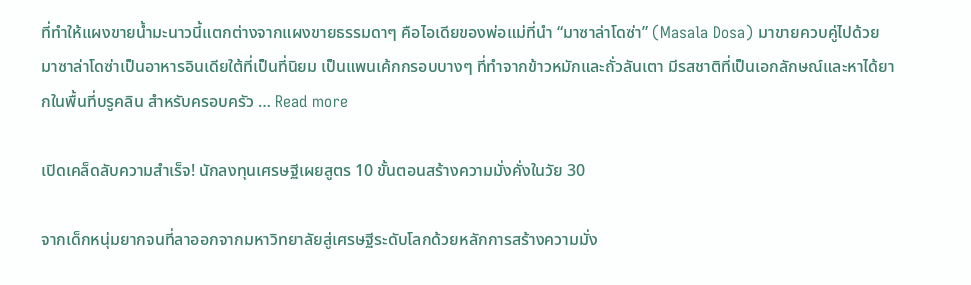ที่ทำให้แผงขายน้ำมะนาวนี้แตกต่างจากแผงขายธรรมดาๆ คือไอเดียของพ่อแม่ที่นำ “มาซาล่าโดซ่า” (Masala Dosa) มาขายควบคู่ไปด้วย มาซาล่าโดซ่าเป็นอาหารอินเดียใต้ที่เป็นที่นิยม เป็นแพนเค้กกรอบบางๆ ที่ทำจากข้าวหมักและถั่วลันเตา มีรสชาติที่เป็นเอกลักษณ์และหาได้ยากในพื้นที่บรูคลิน สำหรับครอบครัว … Read more

เปิดเคล็ดลับความสำเร็จ! นักลงทุนเศรษฐีเผยสูตร 10 ขั้นตอนสร้างความมั่งคั่งในวัย 30

จากเด็กหนุ่มยากจนที่ลาออกจากมหาวิทยาลัยสู่เศรษฐีระดับโลกด้วยหลักการสร้างความมั่ง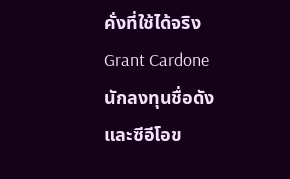คั่งที่ใช้ได้จริง Grant Cardone นักลงทุนชื่อดังและซีอีโอข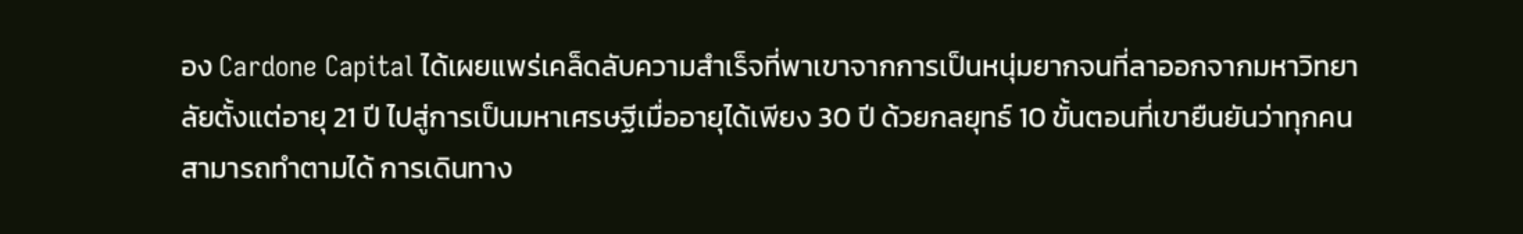อง Cardone Capital ได้เผยแพร่เคล็ดลับความสำเร็จที่พาเขาจากการเป็นหนุ่มยากจนที่ลาออกจากมหาวิทยาลัยตั้งแต่อายุ 21 ปี ไปสู่การเป็นมหาเศรษฐีเมื่ออายุได้เพียง 30 ปี ด้วยกลยุทธ์ 10 ขั้นตอนที่เขายืนยันว่าทุกคนสามารถทำตามได้ การเดินทาง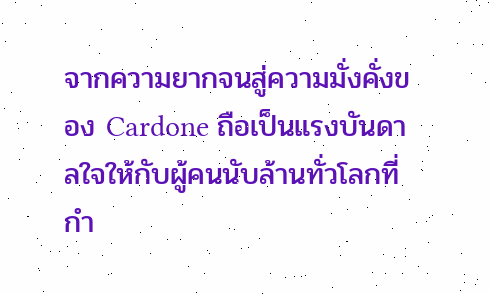จากความยากจนสู่ความมั่งคั่งของ Cardone ถือเป็นแรงบันดาลใจให้กับผู้คนนับล้านทั่วโลกที่กำ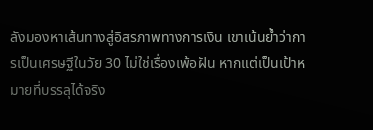ลังมองหาเส้นทางสู่อิสรภาพทางการเงิน เขาเน้นย้ำว่าการเป็นเศรษฐีในวัย 30 ไม่ใช่เรื่องเพ้อฝัน หากแต่เป็นเป้าหมายที่บรรลุได้จริง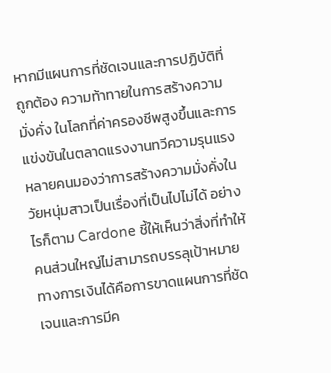หากมีแผนการที่ชัดเจนและการปฏิบัติที่ถูกต้อง ความท้าทายในการสร้างความมั่งคั่ง ในโลกที่ค่าครองชีพสูงขึ้นและการแข่งขันในตลาดแรงงานทวีความรุนแรง หลายคนมองว่าการสร้างความมั่งคั่งในวัยหนุ่มสาวเป็นเรื่องที่เป็นไปไม่ได้ อย่างไรก็ตาม Cardone ชี้ให้เห็นว่าสิ่งที่ทำให้คนส่วนใหญ่ไม่สามารถบรรลุเป้าหมายทางการเงินได้คือการขาดแผนการที่ชัดเจนและการมีค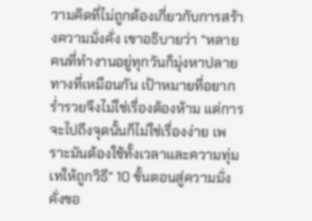วามคิดที่ไม่ถูกต้องเกี่ยวกับการสร้างความมั่งคั่ง เขาอธิบายว่า “หลายคนที่ทำงานอยู่ทุกวันก็มุ่งหาปลายทางที่เหมือนกัน เป้าหมายที่อยากร่ำรวยจึงไม่ใช่เรื่องต้องห้าม แต่การจะไปถึงจุดนั้นก็ไม่ใช่เรื่องง่าย เพราะมันต้องใช้ทั้งเวลาและความทุ่มเทให้ถูกวิธี” 10 ขั้นตอนสู่ความมั่งคั่งขอ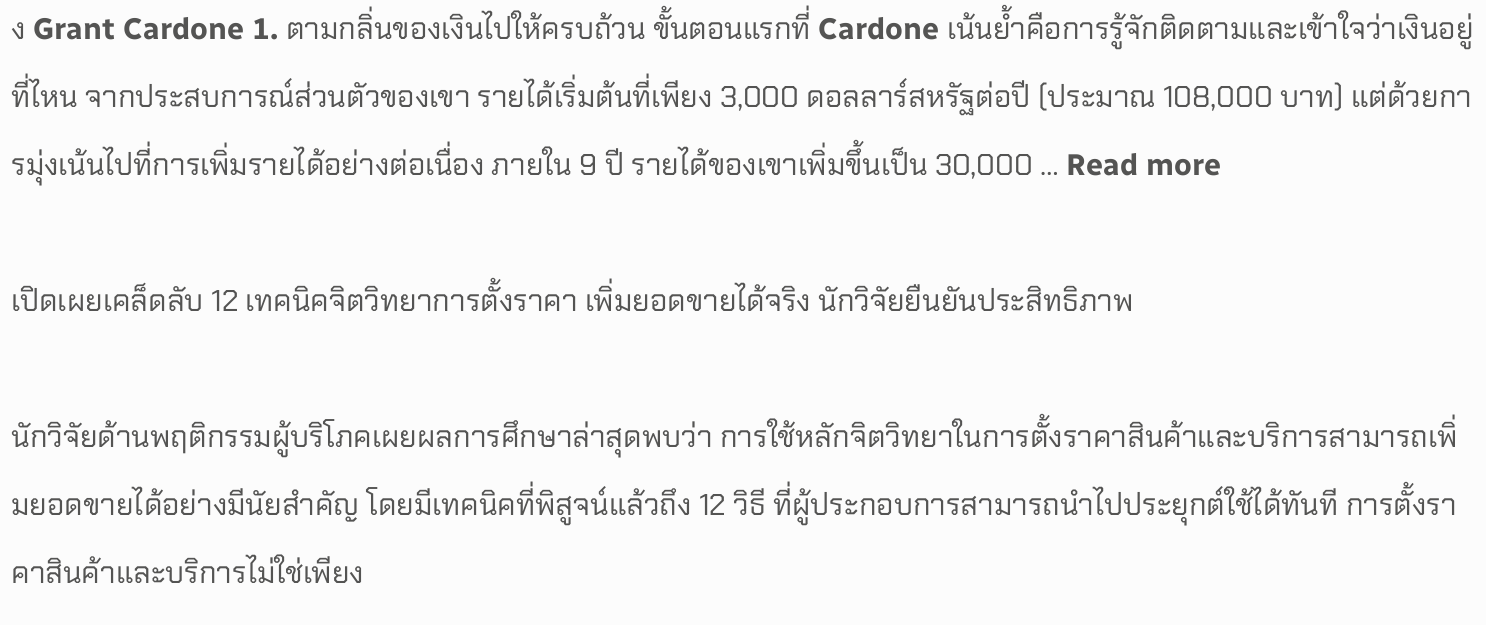ง Grant Cardone 1. ตามกลิ่นของเงินไปให้ครบถ้วน ขั้นตอนแรกที่ Cardone เน้นย้ำคือการรู้จักติดตามและเข้าใจว่าเงินอยู่ที่ไหน จากประสบการณ์ส่วนตัวของเขา รายได้เริ่มต้นที่เพียง 3,000 ดอลลาร์สหรัฐต่อปี (ประมาณ 108,000 บาท) แต่ด้วยการมุ่งเน้นไปที่การเพิ่มรายได้อย่างต่อเนื่อง ภายใน 9 ปี รายได้ของเขาเพิ่มขึ้นเป็น 30,000 … Read more

เปิดเผยเคล็ดลับ 12 เทคนิคจิตวิทยาการตั้งราคา เพิ่มยอดขายได้จริง นักวิจัยยืนยันประสิทธิภาพ

นักวิจัยด้านพฤติกรรมผู้บริโภคเผยผลการศึกษาล่าสุดพบว่า การใช้หลักจิตวิทยาในการตั้งราคาสินค้าและบริการสามารถเพิ่มยอดขายได้อย่างมีนัยสำคัญ โดยมีเทคนิคที่พิสูจน์แล้วถึง 12 วิธี ที่ผู้ประกอบการสามารถนำไปประยุกต์ใช้ได้ทันที การตั้งราคาสินค้าและบริการไม่ใช่เพียง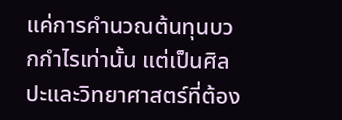แค่การคำนวณต้นทุนบวกกำไรเท่านั้น แต่เป็นศิลปะและวิทยาศาสตร์ที่ต้อง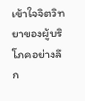เข้าใจจิตวิทยาของผู้บริโภคอย่างลึก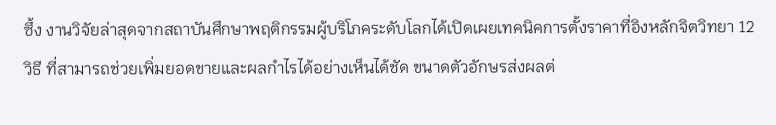ซึ้ง งานวิจัยล่าสุดจากสถาบันศึกษาพฤติกรรมผู้บริโภคระดับโลกได้เปิดเผยเทคนิคการตั้งราคาที่อิงหลักจิตวิทยา 12 วิธี ที่สามารถช่วยเพิ่มยอดขายและผลกำไรได้อย่างเห็นได้ชัด ขนาดตัวอักษรส่งผลต่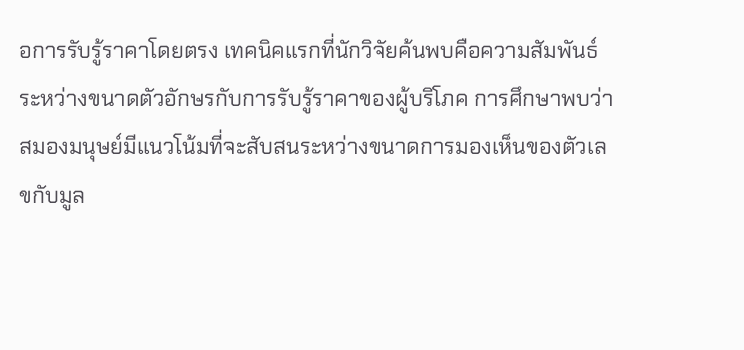อการรับรู้ราคาโดยตรง เทคนิคแรกที่นักวิจัยค้นพบคือความสัมพันธ์ระหว่างขนาดตัวอักษรกับการรับรู้ราคาของผู้บริโภค การศึกษาพบว่าสมองมนุษย์มีแนวโน้มที่จะสับสนระหว่างขนาดการมองเห็นของตัวเลขกับมูล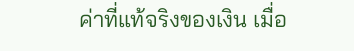ค่าที่แท้จริงของเงิน เมื่อ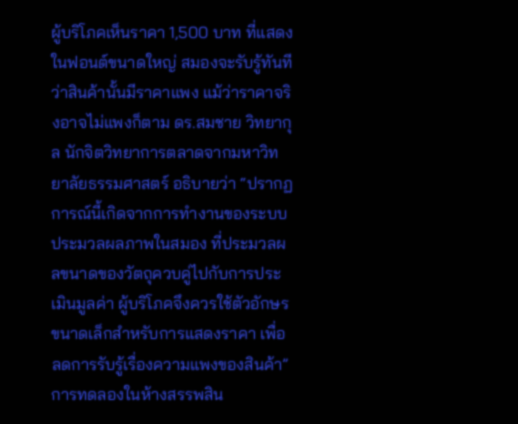ผู้บริโภคเห็นราคา 1,500 บาท ที่แสดงในฟอนต์ขนาดใหญ่ สมองจะรับรู้ทันทีว่าสินค้านั้นมีราคาแพง แม้ว่าราคาจริงอาจไม่แพงก็ตาม ดร.สมชาย วิทยากุล นักจิตวิทยาการตลาดจากมหาวิทยาลัยธรรมศาสตร์ อธิบายว่า “ปรากฏการณ์นี้เกิดจากการทำงานของระบบประมวลผลภาพในสมอง ที่ประมวลผลขนาดของวัตถุควบคู่ไปกับการประเมินมูลค่า ผู้บริโภคจึงควรใช้ตัวอักษรขนาดเล็กสำหรับการแสดงราคา เพื่อลดการรับรู้เรื่องความแพงของสินค้า” การทดลองในห้างสรรพสิน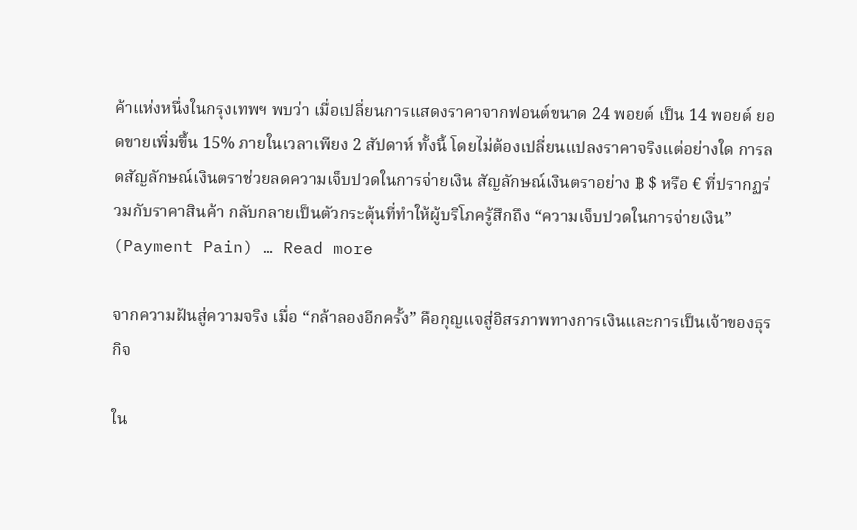ค้าแห่งหนึ่งในกรุงเทพฯ พบว่า เมื่อเปลี่ยนการแสดงราคาจากฟอนต์ขนาด 24 พอยต์ เป็น 14 พอยต์ ยอดขายเพิ่มขึ้น 15% ภายในเวลาเพียง 2 สัปดาห์ ทั้งนี้ โดยไม่ต้องเปลี่ยนแปลงราคาจริงแต่อย่างใด การลดสัญลักษณ์เงินตราช่วยลดความเจ็บปวดในการจ่ายเงิน สัญลักษณ์เงินตราอย่าง ฿ $ หรือ € ที่ปรากฏร่วมกับราคาสินค้า กลับกลายเป็นตัวกระตุ้นที่ทำให้ผู้บริโภครู้สึกถึง “ความเจ็บปวดในการจ่ายเงิน” (Payment Pain) … Read more

จากความฝันสู่ความจริง เมื่อ “กล้าลองอีกครั้ง” คือกุญแจสู่อิสรภาพทางการเงินและการเป็นเจ้าของธุรกิจ

ใน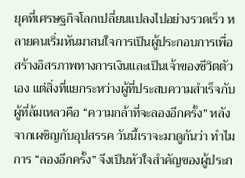ยุคที่เศรษฐกิจโลกเปลี่ยนแปลงไปอย่างรวดเร็ว หลายคนเริ่มหันมาสนใจการเป็นผู้ประกอบการเพื่อสร้างอิสรภาพทางการเงินและเป็นเจ้าของชีวิตตัวเอง แต่สิ่งที่แยกระหว่างผู้ที่ประสบความสำเร็จกับผู้ที่ล้มเหลวคือ “ความกล้าที่จะลองอีกครั้ง” หลังจากเผชิญกับอุปสรรค วันนี้เราจะมาดูกันว่า ทำไมการ “ลองอีกครั้ง” จึงเป็นหัวใจสำคัญของผู้ประก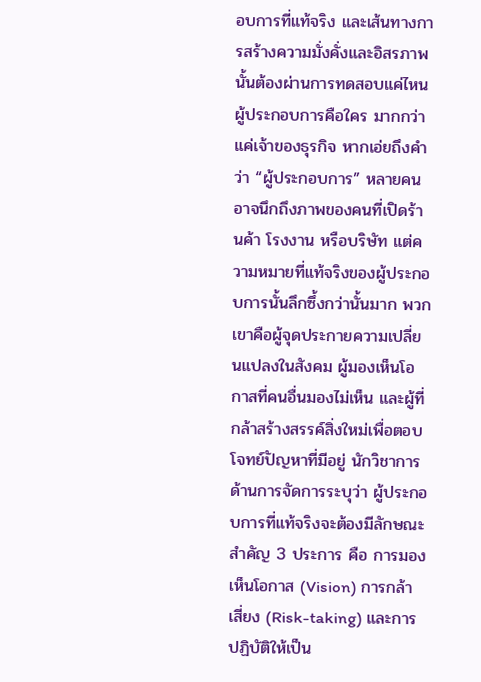อบการที่แท้จริง และเส้นทางการสร้างความมั่งคั่งและอิสรภาพนั้นต้องผ่านการทดสอบแค่ไหน ผู้ประกอบการคือใคร มากกว่าแค่เจ้าของธุรกิจ หากเอ่ยถึงคำว่า “ผู้ประกอบการ” หลายคนอาจนึกถึงภาพของคนที่เปิดร้านค้า โรงงาน หรือบริษัท แต่ความหมายที่แท้จริงของผู้ประกอบการนั้นลึกซึ้งกว่านั้นมาก พวกเขาคือผู้จุดประกายความเปลี่ยนแปลงในสังคม ผู้มองเห็นโอกาสที่คนอื่นมองไม่เห็น และผู้ที่กล้าสร้างสรรค์สิ่งใหม่เพื่อตอบโจทย์ปัญหาที่มีอยู่ นักวิชาการด้านการจัดการระบุว่า ผู้ประกอบการที่แท้จริงจะต้องมีลักษณะสำคัญ 3 ประการ คือ การมองเห็นโอกาส (Vision) การกล้าเสี่ยง (Risk-taking) และการปฏิบัติให้เป็น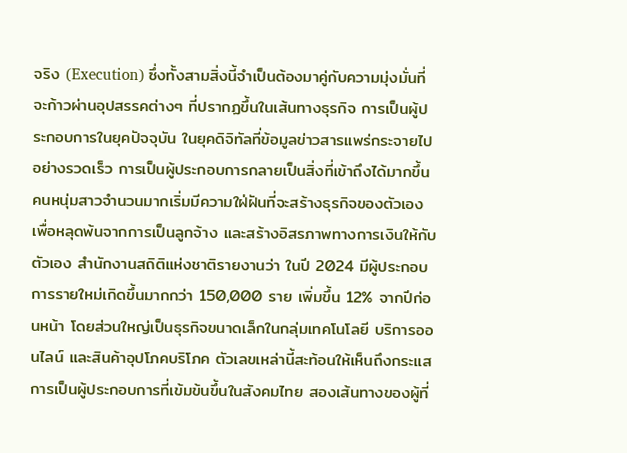จริง (Execution) ซึ่งทั้งสามสิ่งนี้จำเป็นต้องมาคู่กับความมุ่งมั่นที่จะก้าวผ่านอุปสรรคต่างๆ ที่ปรากฏขึ้นในเส้นทางธุรกิจ การเป็นผู้ประกอบการในยุคปัจจุบัน ในยุคดิจิทัลที่ข้อมูลข่าวสารแพร่กระจายไปอย่างรวดเร็ว การเป็นผู้ประกอบการกลายเป็นสิ่งที่เข้าถึงได้มากขึ้น คนหนุ่มสาวจำนวนมากเริ่มมีความใฝ่ฝันที่จะสร้างธุรกิจของตัวเอง เพื่อหลุดพ้นจากการเป็นลูกจ้าง และสร้างอิสรภาพทางการเงินให้กับตัวเอง สำนักงานสถิติแห่งชาติรายงานว่า ในปี 2024 มีผู้ประกอบการรายใหม่เกิดขึ้นมากกว่า 150,000 ราย เพิ่มขึ้น 12% จากปีก่อนหน้า โดยส่วนใหญ่เป็นธุรกิจขนาดเล็กในกลุ่มเทคโนโลยี บริการออนไลน์ และสินค้าอุปโภคบริโภค ตัวเลขเหล่านี้สะท้อนให้เห็นถึงกระแสการเป็นผู้ประกอบการที่เข้มข้นขึ้นในสังคมไทย สองเส้นทางของผู้ที่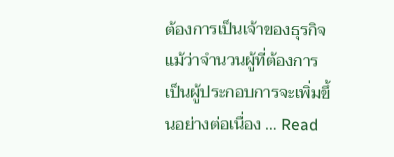ต้องการเป็นเจ้าของธุรกิจ แม้ว่าจำนวนผู้ที่ต้องการเป็นผู้ประกอบการจะเพิ่มขึ้นอย่างต่อเนื่อง … Read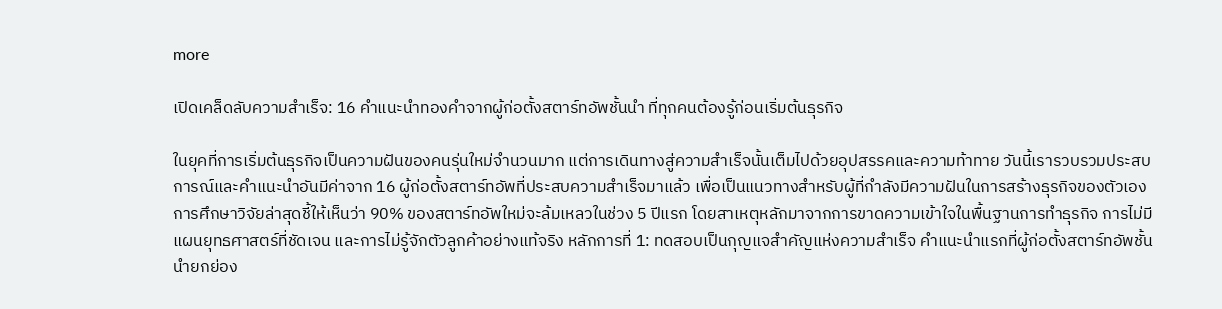more

เปิดเคล็ดลับความสำเร็จ: 16 คำแนะนำทองคำจากผู้ก่อตั้งสตาร์ทอัพชั้นนำ ที่ทุกคนต้องรู้ก่อนเริ่มต้นธุรกิจ

ในยุคที่การเริ่มต้นธุรกิจเป็นความฝันของคนรุ่นใหม่จำนวนมาก แต่การเดินทางสู่ความสำเร็จนั้นเต็มไปด้วยอุปสรรคและความท้าทาย วันนี้เรารวบรวมประสบการณ์และคำแนะนำอันมีค่าจาก 16 ผู้ก่อตั้งสตาร์ทอัพที่ประสบความสำเร็จมาแล้ว เพื่อเป็นแนวทางสำหรับผู้ที่กำลังมีความฝันในการสร้างธุรกิจของตัวเอง การศึกษาวิจัยล่าสุดชี้ให้เห็นว่า 90% ของสตาร์ทอัพใหม่จะล้มเหลวในช่วง 5 ปีแรก โดยสาเหตุหลักมาจากการขาดความเข้าใจในพื้นฐานการทำธุรกิจ การไม่มีแผนยุทธศาสตร์ที่ชัดเจน และการไม่รู้จักตัวลูกค้าอย่างแท้จริง หลักการที่ 1: ทดสอบเป็นกุญแจสำคัญแห่งความสำเร็จ คำแนะนำแรกที่ผู้ก่อตั้งสตาร์ทอัพชั้นนำยกย่อง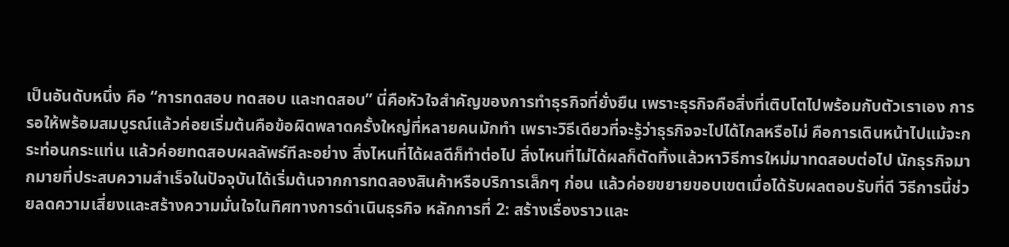เป็นอันดับหนึ่ง คือ “การทดสอบ ทดสอบ และทดสอบ” นี่คือหัวใจสำคัญของการทำธุรกิจที่ยั่งยืน เพราะธุรกิจคือสิ่งที่เติบโตไปพร้อมกับตัวเราเอง การรอให้พร้อมสมบูรณ์แล้วค่อยเริ่มต้นคือข้อผิดพลาดครั้งใหญ่ที่หลายคนมักทำ เพราะวิธีเดียวที่จะรู้ว่าธุรกิจจะไปได้ไกลหรือไม่ คือการเดินหน้าไปแม้จะกระท่อนกระแท่น แล้วค่อยทดสอบผลลัพธ์ทีละอย่าง สิ่งไหนที่ได้ผลดีก็ทำต่อไป สิ่งไหนที่ไม่ได้ผลก็ตัดทิ้งแล้วหาวิธีการใหม่มาทดสอบต่อไป นักธุรกิจมากมายที่ประสบความสำเร็จในปัจจุบันได้เริ่มต้นจากการทดลองสินค้าหรือบริการเล็กๆ ก่อน แล้วค่อยขยายขอบเขตเมื่อได้รับผลตอบรับที่ดี วิธีการนี้ช่วยลดความเสี่ยงและสร้างความมั่นใจในทิศทางการดำเนินธุรกิจ หลักการที่ 2: สร้างเรื่องราวและ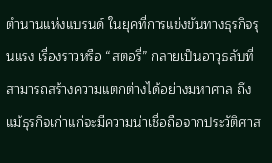ตำนานแห่งแบรนด์ ในยุคที่การแข่งขันทางธุรกิจรุนแรง เรื่องราวหรือ “สตอรี่” กลายเป็นอาวุธลับที่สามารถสร้างความแตกต่างได้อย่างมหาศาล ถึงแม้ธุรกิจเก่าแก่จะมีความน่าเชื่อถือจากประวัติศาส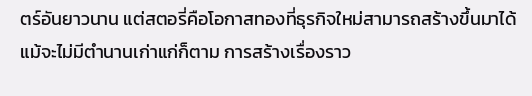ตร์อันยาวนาน แต่สตอรี่คือโอกาสทองที่ธุรกิจใหม่สามารถสร้างขึ้นมาได้แม้จะไม่มีตำนานเก่าแก่ก็ตาม การสร้างเรื่องราว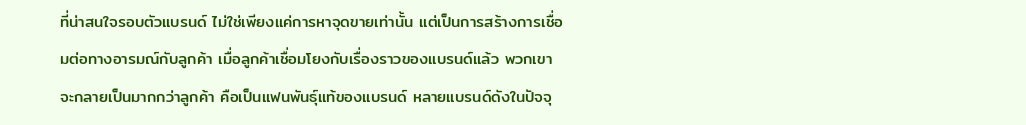ที่น่าสนใจรอบตัวแบรนด์ ไม่ใช่เพียงแค่การหาจุดขายเท่านั้น แต่เป็นการสร้างการเชื่อมต่อทางอารมณ์กับลูกค้า เมื่อลูกค้าเชื่อมโยงกับเรื่องราวของแบรนด์แล้ว พวกเขาจะกลายเป็นมากกว่าลูกค้า คือเป็นแฟนพันธุ์แท้ของแบรนด์ หลายแบรนด์ดังในปัจจุ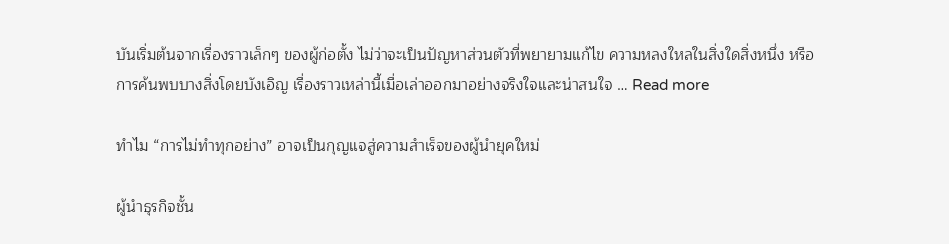บันเริ่มต้นจากเรื่องราวเล็กๆ ของผู้ก่อตั้ง ไม่ว่าจะเป็นปัญหาส่วนตัวที่พยายามแก้ไข ความหลงใหลในสิ่งใดสิ่งหนึ่ง หรือการค้นพบบางสิ่งโดยบังเอิญ เรื่องราวเหล่านี้เมื่อเล่าออกมาอย่างจริงใจและน่าสนใจ … Read more

ทำไม “การไม่ทำทุกอย่าง” อาจเป็นกุญแจสู่ความสำเร็จของผู้นำยุคใหม่

ผู้นำธุรกิจชั้น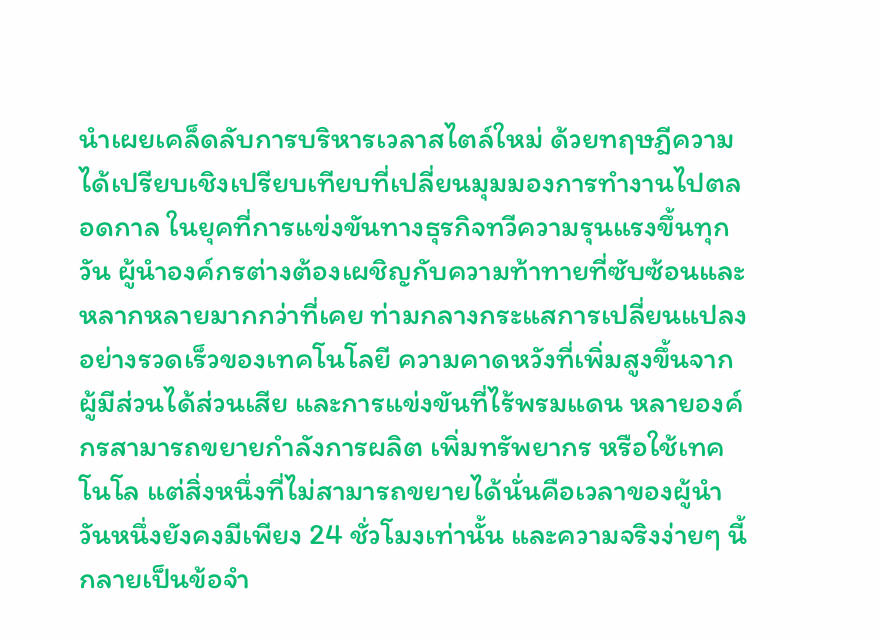นำเผยเคล็ดลับการบริหารเวลาสไตล์ใหม่ ด้วยทฤษฎีความได้เปรียบเชิงเปรียบเทียบที่เปลี่ยนมุมมองการทำงานไปตลอดกาล ในยุคที่การแข่งขันทางธุรกิจทวีความรุนแรงขึ้นทุกวัน ผู้นำองค์กรต่างต้องเผชิญกับความท้าทายที่ซับซ้อนและหลากหลายมากกว่าที่เคย ท่ามกลางกระแสการเปลี่ยนแปลงอย่างรวดเร็วของเทคโนโลยี ความคาดหวังที่เพิ่มสูงขึ้นจากผู้มีส่วนได้ส่วนเสีย และการแข่งขันที่ไร้พรมแดน หลายองค์กรสามารถขยายกำลังการผลิต เพิ่มทรัพยากร หรือใช้เทคโนโล แต่สิ่งหนึ่งที่ไม่สามารถขยายได้นั่นคือเวลาของผู้นำ วันหนึ่งยังคงมีเพียง 24 ชั่วโมงเท่านั้น และความจริงง่ายๆ นี้กลายเป็นข้อจำ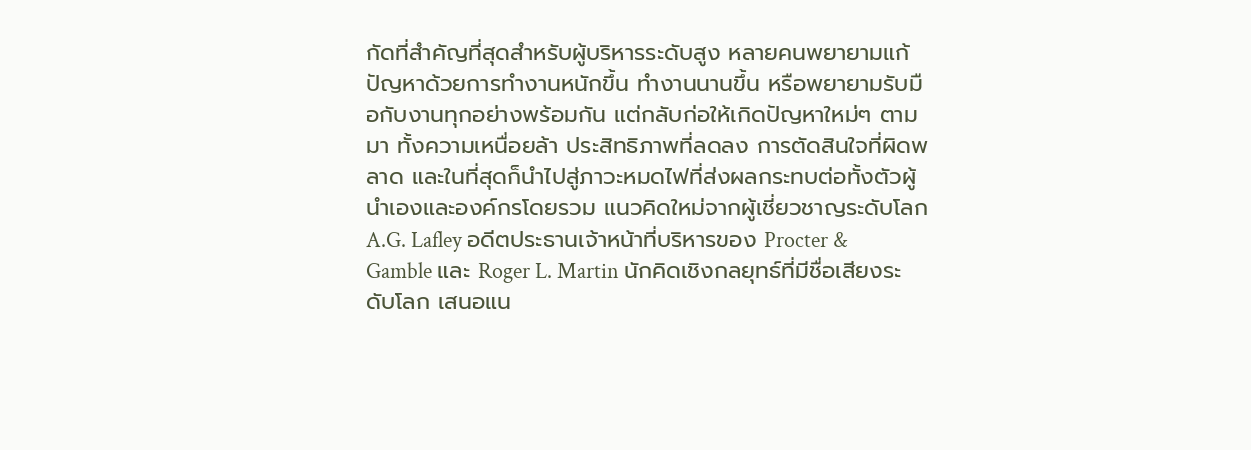กัดที่สำคัญที่สุดสำหรับผู้บริหารระดับสูง หลายคนพยายามแก้ปัญหาด้วยการทำงานหนักขึ้น ทำงานนานขึ้น หรือพยายามรับมือกับงานทุกอย่างพร้อมกัน แต่กลับก่อให้เกิดปัญหาใหม่ๆ ตามมา ทั้งความเหนื่อยล้า ประสิทธิภาพที่ลดลง การตัดสินใจที่ผิดพลาด และในที่สุดก็นำไปสู่ภาวะหมดไฟที่ส่งผลกระทบต่อทั้งตัวผู้นำเองและองค์กรโดยรวม แนวคิดใหม่จากผู้เชี่ยวชาญระดับโลก A.G. Lafley อดีตประธานเจ้าหน้าที่บริหารของ Procter & Gamble และ Roger L. Martin นักคิดเชิงกลยุทธ์ที่มีชื่อเสียงระดับโลก เสนอแน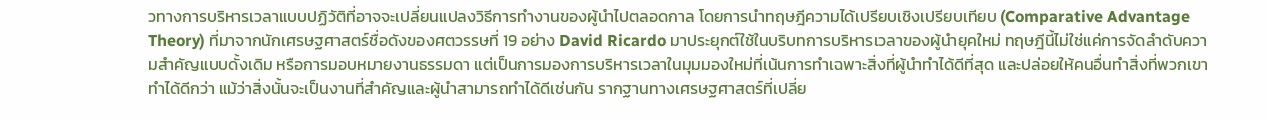วทางการบริหารเวลาแบบปฏิวัติที่อาจจะเปลี่ยนแปลงวิธีการทำงานของผู้นำไปตลอดกาล โดยการนำทฤษฎีความได้เปรียบเชิงเปรียบเทียบ (Comparative Advantage Theory) ที่มาจากนักเศรษฐศาสตร์ชื่อดังของศตวรรษที่ 19 อย่าง David Ricardo มาประยุกต์ใช้ในบริบทการบริหารเวลาของผู้นำยุคใหม่ ทฤษฎีนี้ไม่ใช่แค่การจัดลำดับความสำคัญแบบดั้งเดิม หรือการมอบหมายงานธรรมดา แต่เป็นการมองการบริหารเวลาในมุมมองใหม่ที่เน้นการทำเฉพาะสิ่งที่ผู้นำทำได้ดีที่สุด และปล่อยให้คนอื่นทำสิ่งที่พวกเขาทำได้ดีกว่า แม้ว่าสิ่งนั้นจะเป็นงานที่สำคัญและผู้นำสามารถทำได้ดีเช่นกัน รากฐานทางเศรษฐศาสตร์ที่เปลี่ย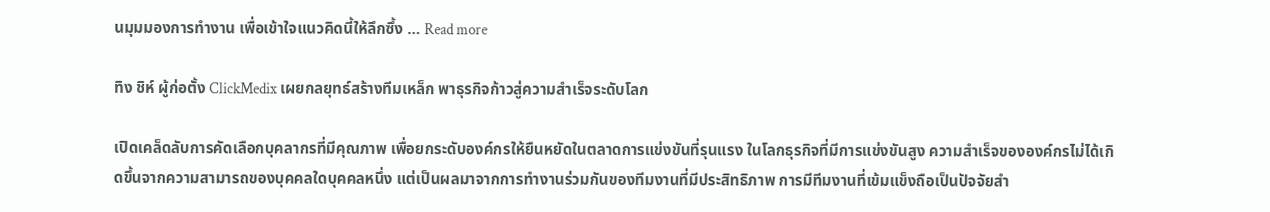นมุมมองการทำงาน เพื่อเข้าใจแนวคิดนี้ให้ลึกซึ้ง … Read more

ทิง ชิห์ ผู้ก่อตั้ง ClickMedix เผยกลยุทธ์สร้างทีมเหล็ก พาธุรกิจก้าวสู่ความสำเร็จระดับโลก

เปิดเคล็ดลับการคัดเลือกบุคลากรที่มีคุณภาพ เพื่อยกระดับองค์กรให้ยืนหยัดในตลาดการแข่งขันที่รุนแรง ในโลกธุรกิจที่มีการแข่งขันสูง ความสำเร็จขององค์กรไม่ได้เกิดขึ้นจากความสามารถของบุคคลใดบุคคลหนึ่ง แต่เป็นผลมาจากการทำงานร่วมกันของทีมงานที่มีประสิทธิภาพ การมีทีมงานที่เข้มแข็งถือเป็นปัจจัยสำ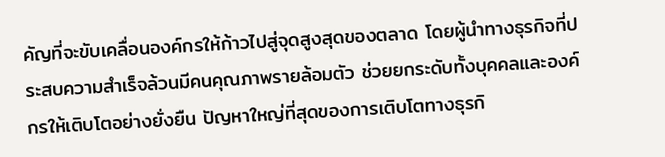คัญที่จะขับเคลื่อนองค์กรให้ก้าวไปสู่จุดสูงสุดของตลาด โดยผู้นำทางธุรกิจที่ประสบความสำเร็จล้วนมีคนคุณภาพรายล้อมตัว ช่วยยกระดับทั้งบุคคลและองค์กรให้เติบโตอย่างยั่งยืน ปัญหาใหญ่ที่สุดของการเติบโตทางธุรกิ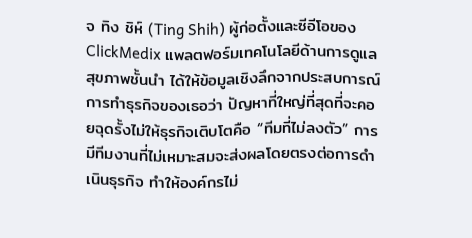จ ทิง ชิห์ (Ting Shih) ผู้ก่อตั้งและซีอีโอของ ClickMedix แพลตฟอร์มเทคโนโลยีด้านการดูแลสุขภาพชั้นนำ ได้ให้ข้อมูลเชิงลึกจากประสบการณ์การทำธุรกิจของเธอว่า ปัญหาที่ใหญ่ที่สุดที่จะคอยฉุดรั้งไม่ให้ธุรกิจเติบโตคือ “ทีมที่ไม่ลงตัว” การมีทีมงานที่ไม่เหมาะสมจะส่งผลโดยตรงต่อการดำเนินธุรกิจ ทำให้องค์กรไม่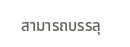สามารถบรรลุ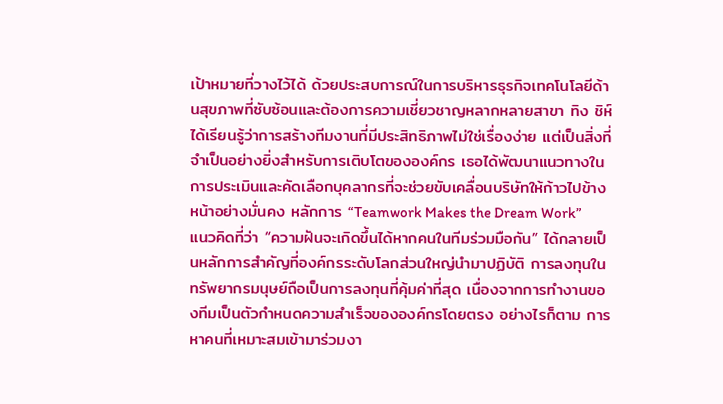เป้าหมายที่วางไว้ได้ ด้วยประสบการณ์ในการบริหารธุรกิจเทคโนโลยีด้านสุขภาพที่ซับซ้อนและต้องการความเชี่ยวชาญหลากหลายสาขา ทิง ชิห์ ได้เรียนรู้ว่าการสร้างทีมงานที่มีประสิทธิภาพไม่ใช่เรื่องง่าย แต่เป็นสิ่งที่จำเป็นอย่างยิ่งสำหรับการเติบโตขององค์กร เธอได้พัฒนาแนวทางในการประเมินและคัดเลือกบุคลากรที่จะช่วยขับเคลื่อนบริษัทให้ก้าวไปข้างหน้าอย่างมั่นคง หลักการ “Teamwork Makes the Dream Work” แนวคิดที่ว่า “ความฝันจะเกิดขึ้นได้หากคนในทีมร่วมมือกัน” ได้กลายเป็นหลักการสำคัญที่องค์กรระดับโลกส่วนใหญ่นำมาปฏิบัติ การลงทุนในทรัพยากรมนุษย์ถือเป็นการลงทุนที่คุ้มค่าที่สุด เนื่องจากการทำงานของทีมเป็นตัวกำหนดความสำเร็จขององค์กรโดยตรง อย่างไรก็ตาม การหาคนที่เหมาะสมเข้ามาร่วมงา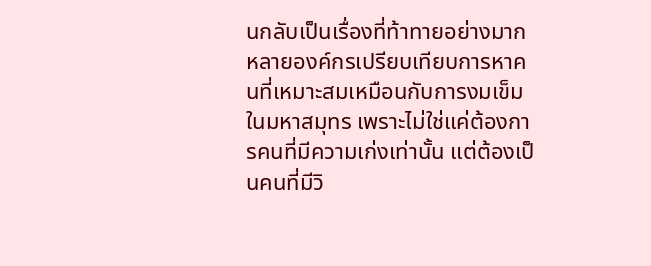นกลับเป็นเรื่องที่ท้าทายอย่างมาก หลายองค์กรเปรียบเทียบการหาคนที่เหมาะสมเหมือนกับการงมเข็มในมหาสมุทร เพราะไม่ใช่แค่ต้องการคนที่มีความเก่งเท่านั้น แต่ต้องเป็นคนที่มีวิ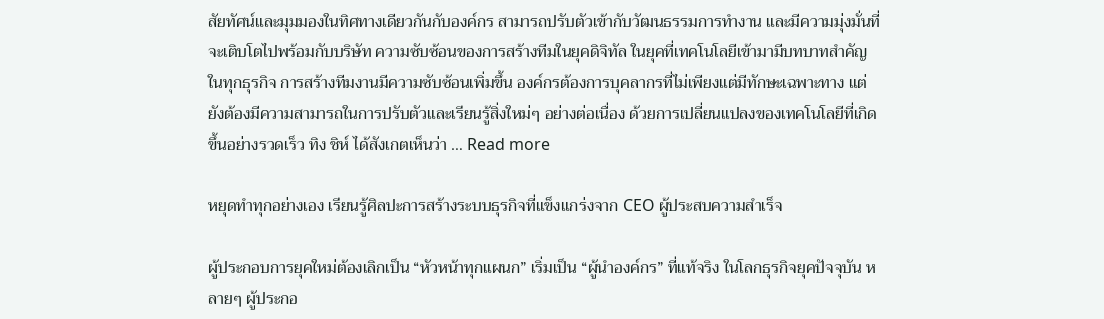สัยทัศน์และมุมมองในทิศทางเดียวกันกับองค์กร สามารถปรับตัวเข้ากับวัฒนธรรมการทำงาน และมีความมุ่งมั่นที่จะเติบโตไปพร้อมกับบริษัท ความซับซ้อนของการสร้างทีมในยุคดิจิทัล ในยุคที่เทคโนโลยีเข้ามามีบทบาทสำคัญในทุกธุรกิจ การสร้างทีมงานมีความซับซ้อนเพิ่มขึ้น องค์กรต้องการบุคลากรที่ไม่เพียงแต่มีทักษะเฉพาะทาง แต่ยังต้องมีความสามารถในการปรับตัวและเรียนรู้สิ่งใหม่ๆ อย่างต่อเนื่อง ด้วยการเปลี่ยนแปลงของเทคโนโลยีที่เกิดขึ้นอย่างรวดเร็ว ทิง ชิห์ ได้สังเกตเห็นว่า … Read more

หยุดทำทุกอย่างเอง เรียนรู้ศิลปะการสร้างระบบธุรกิจที่แข็งแกร่งจาก CEO ผู้ประสบความสำเร็จ

ผู้ประกอบการยุคใหม่ต้องเลิกเป็น “หัวหน้าทุกแผนก” เริ่มเป็น “ผู้นำองค์กร” ที่แท้จริง ในโลกธุรกิจยุคปัจจุบัน หลายๆ ผู้ประกอ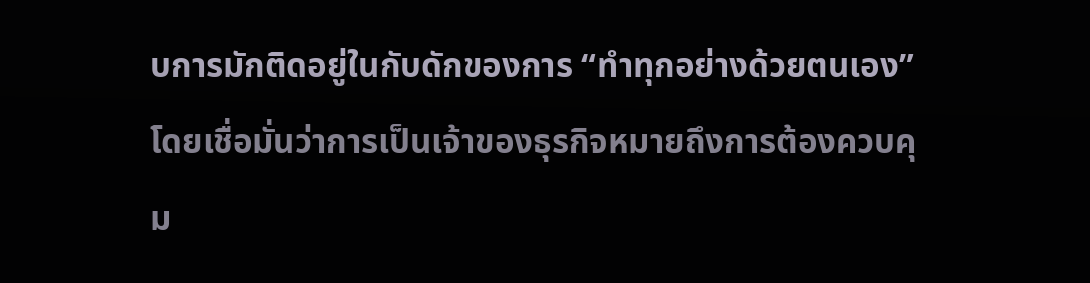บการมักติดอยู่ในกับดักของการ “ทำทุกอย่างด้วยตนเอง” โดยเชื่อมั่นว่าการเป็นเจ้าของธุรกิจหมายถึงการต้องควบคุม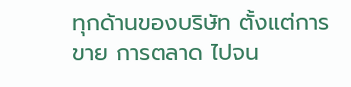ทุกด้านของบริษัท ตั้งแต่การขาย การตลาด ไปจน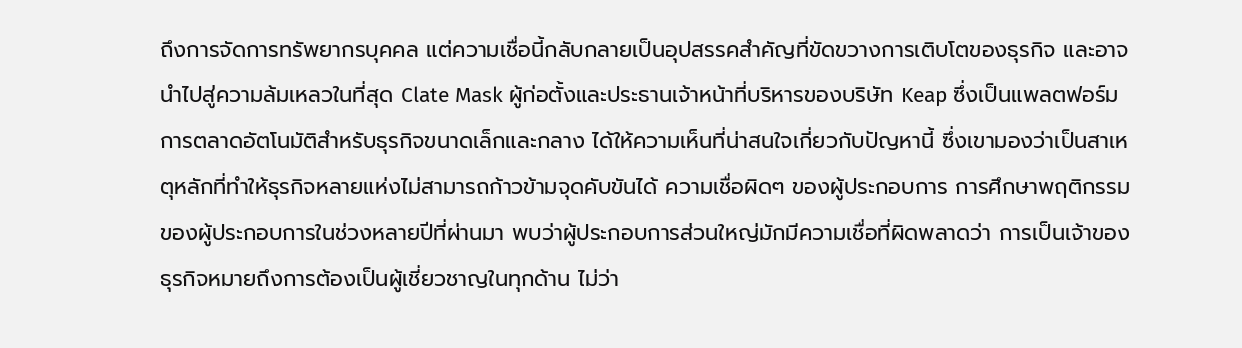ถึงการจัดการทรัพยากรบุคคล แต่ความเชื่อนี้กลับกลายเป็นอุปสรรคสำคัญที่ขัดขวางการเติบโตของธุรกิจ และอาจนำไปสู่ความล้มเหลวในที่สุด Clate Mask ผู้ก่อตั้งและประธานเจ้าหน้าที่บริหารของบริษัท Keap ซึ่งเป็นแพลตฟอร์มการตลาดอัตโนมัติสำหรับธุรกิจขนาดเล็กและกลาง ได้ให้ความเห็นที่น่าสนใจเกี่ยวกับปัญหานี้ ซึ่งเขามองว่าเป็นสาเหตุหลักที่ทำให้ธุรกิจหลายแห่งไม่สามารถก้าวข้ามจุดคับขันได้ ความเชื่อผิดๆ ของผู้ประกอบการ การศึกษาพฤติกรรมของผู้ประกอบการในช่วงหลายปีที่ผ่านมา พบว่าผู้ประกอบการส่วนใหญ่มักมีความเชื่อที่ผิดพลาดว่า การเป็นเจ้าของธุรกิจหมายถึงการต้องเป็นผู้เชี่ยวชาญในทุกด้าน ไม่ว่า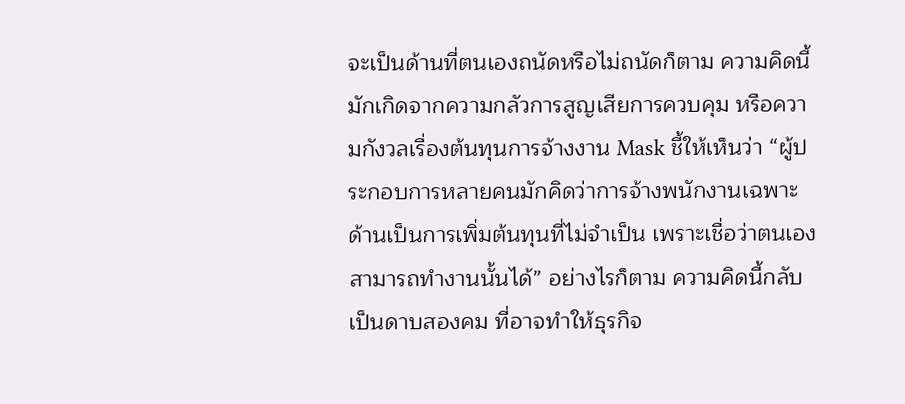จะเป็นด้านที่ตนเองถนัดหรือไม่ถนัดก็ตาม ความคิดนี้มักเกิดจากความกลัวการสูญเสียการควบคุม หรือความกังวลเรื่องต้นทุนการจ้างงาน Mask ชี้ให้เห็นว่า “ผู้ประกอบการหลายคนมักคิดว่าการจ้างพนักงานเฉพาะด้านเป็นการเพิ่มต้นทุนที่ไม่จำเป็น เพราะเชื่อว่าตนเองสามารถทำงานนั้นได้” อย่างไรก็ตาม ความคิดนี้กลับเป็นดาบสองคม ที่อาจทำให้ธุรกิจ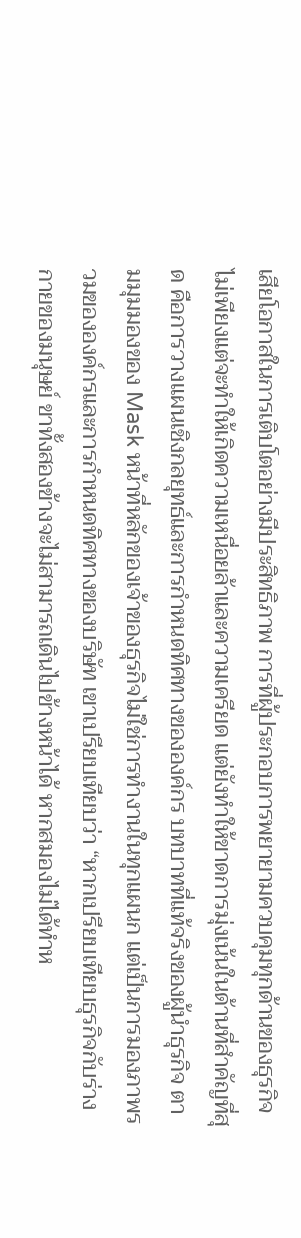เสียโอกาสในการเติบโตอย่างมีประสิทธิภาพ การที่ผู้ประกอบการพยายามควบคุมทุกด้านของธุรกิจ ไม่เพียงแต่จะทำให้เกิดความเหนื่อยล้าและความเครียด แต่ยังทำให้ขาดการมุ่งเน้นในด้านที่สำคัญที่สุด คือการวางแผนเชิงกลยุทธ์และการกำหนดทิศทางขององค์กร บทบาทที่แท้จริงของผู้นำธุรกิจ ตามมุมมองของ Mask หน้าที่หลักของเจ้าของธุรกิจไม่ใช่การทำงานในทุกแผนก แต่เป็นการมองภาพรวมขององค์กรและการกำหนดทิศทางของบริษัท เขาเปรียบเทียบว่า “หากเปรียบเทียบธุรกิจกับร่างกายของมนุษย์ ขาทั้งสองข้างจะไม่สามารถเดินไปข้างหน้าได้ หากสมองไม่ได้ทำห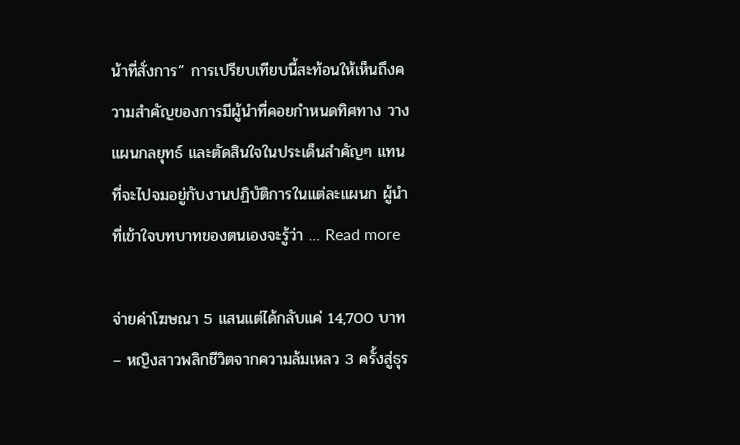น้าที่สั่งการ” การเปรียบเทียบนี้สะท้อนให้เห็นถึงความสำคัญของการมีผู้นำที่คอยกำหนดทิศทาง วางแผนกลยุทธ์ และตัดสินใจในประเด็นสำคัญๆ แทนที่จะไปจมอยู่กับงานปฏิบัติการในแต่ละแผนก ผู้นำที่เข้าใจบทบาทของตนเองจะรู้ว่า … Read more

จ่ายค่าโฆษณา 5 แสนแต่ได้กลับแค่ 14,700 บาท – หญิงสาวพลิกชีวิตจากความล้มเหลว 3 ครั้งสู่ธุร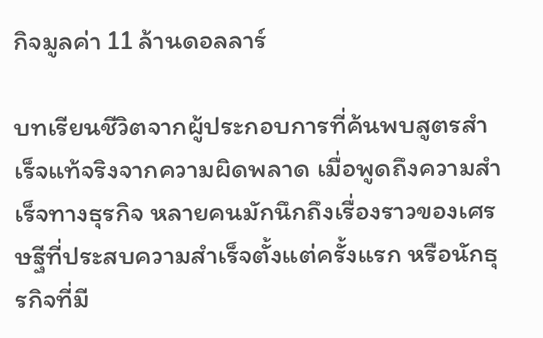กิจมูลค่า 11 ล้านดอลลาร์

บทเรียนชีวิตจากผู้ประกอบการที่ค้นพบสูตรสำเร็จแท้จริงจากความผิดพลาด เมื่อพูดถึงความสำเร็จทางธุรกิจ หลายคนมักนึกถึงเรื่องราวของเศรษฐีที่ประสบความสำเร็จตั้งแต่ครั้งแรก หรือนักธุรกิจที่มี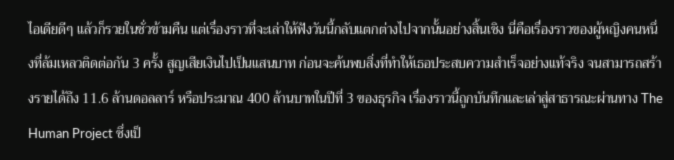ไอเดียดีๆ แล้วก็รวยในชั่วข้ามคืน แต่เรื่องราวที่จะเล่าให้ฟังวันนี้กลับแตกต่างไปจากนั้นอย่างสิ้นเชิง นี่คือเรื่องราวของผู้หญิงคนหนึ่งที่ล้มเหลวติดต่อกัน 3 ครั้ง สูญเสียเงินไปเป็นแสนบาท ก่อนจะค้นพบสิ่งที่ทำให้เธอประสบความสำเร็จอย่างแท้จริง จนสามารถสร้างรายได้ถึง 11.6 ล้านดอลลาร์ หรือประมาณ 400 ล้านบาทในปีที่ 3 ของธุรกิจ เรื่องราวนี้ถูกบันทึกและเล่าสู่สาธารณะผ่านทาง The Human Project ซึ่งเป็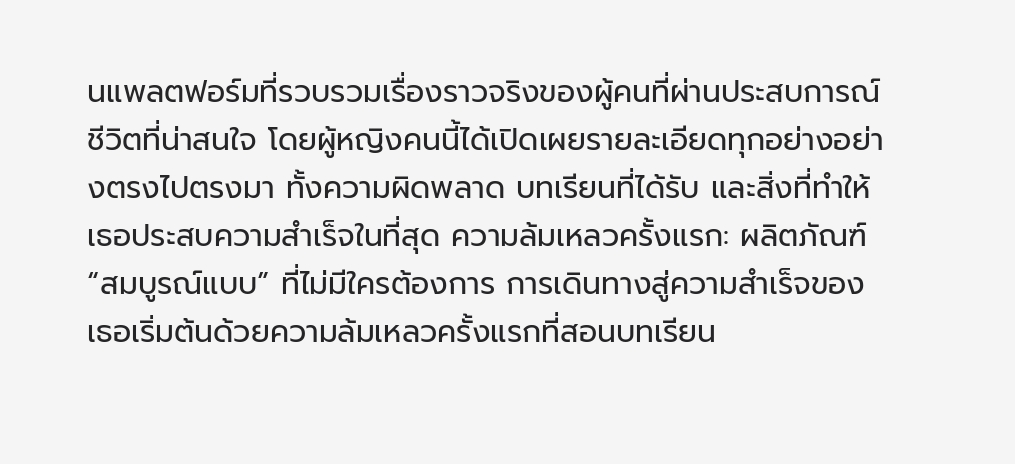นแพลตฟอร์มที่รวบรวมเรื่องราวจริงของผู้คนที่ผ่านประสบการณ์ชีวิตที่น่าสนใจ โดยผู้หญิงคนนี้ได้เปิดเผยรายละเอียดทุกอย่างอย่างตรงไปตรงมา ทั้งความผิดพลาด บทเรียนที่ได้รับ และสิ่งที่ทำให้เธอประสบความสำเร็จในที่สุด ความล้มเหลวครั้งแรก: ผลิตภัณฑ์ “สมบูรณ์แบบ” ที่ไม่มีใครต้องการ การเดินทางสู่ความสำเร็จของเธอเริ่มต้นด้วยความล้มเหลวครั้งแรกที่สอนบทเรียน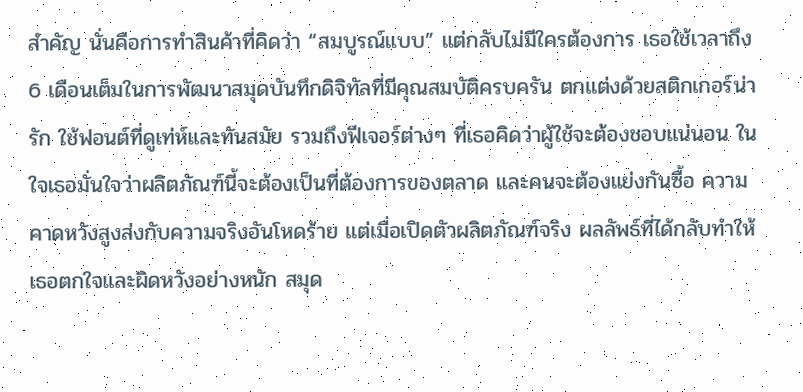สำคัญ นั่นคือการทำสินค้าที่คิดว่า “สมบูรณ์แบบ” แต่กลับไม่มีใครต้องการ เธอใช้เวลาถึง 6 เดือนเต็มในการพัฒนาสมุดบันทึกดิจิทัลที่มีคุณสมบัติครบครัน ตกแต่งด้วยสติกเกอร์น่ารัก ใช้ฟอนต์ที่ดูเท่ห์และทันสมัย รวมถึงฟีเจอร์ต่างๆ ที่เธอคิดว่าผู้ใช้จะต้องชอบแน่นอน ในใจเธอมั่นใจว่าผลิตภัณฑ์นี้จะต้องเป็นที่ต้องการของตลาด และคนจะต้องแย่งกันซื้อ ความคาดหวังสูงส่งกับความจริงอันโหดร้าย แต่เมื่อเปิดตัวผลิตภัณฑ์จริง ผลลัพธ์ที่ได้กลับทำให้เธอตกใจและผิดหวังอย่างหนัก สมุด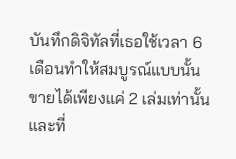บันทึกดิจิทัลที่เธอใช้เวลา 6 เดือนทำให้สมบูรณ์แบบนั้น ขายได้เพียงแค่ 2 เล่มเท่านั้น และที่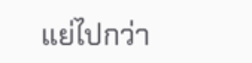แย่ไปกว่า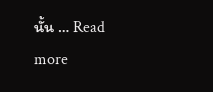นั้น … Read more